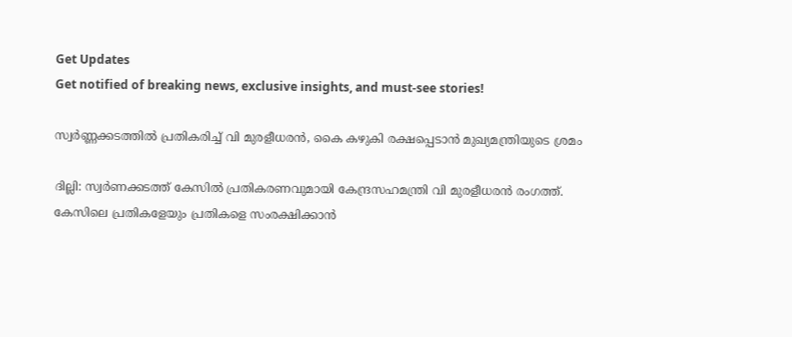Get Updates
Get notified of breaking news, exclusive insights, and must-see stories!

സ്വർണ്ണക്കടത്തിൽ പ്രതികരിച്ച് വി മുരളീധരൻ, കൈ കഴുകി രക്ഷപ്പെടാൻ മുഖ്യമന്ത്രിയുടെ ശ്രമം

ദില്ലി: സ്വര്‍ണക്കടത്ത് കേസില്‍ പ്രതികരണവുമായി കേന്ദ്രസഹമന്ത്രി വി മുരളീധരന്‍ രംഗത്ത്. കേസിലെ പ്രതികളേയും പ്രതികളെ സംരക്ഷിക്കാന്‍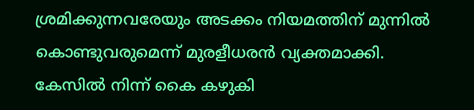ശ്രമിക്കുന്നവരേയും അടക്കം നിയമത്തിന് മുന്നില്‍ കൊണ്ടുവരുമെന്ന് മുരളീധരന്‍ വ്യക്തമാക്കി. കേസില്‍ നിന്ന് കൈ കഴുകി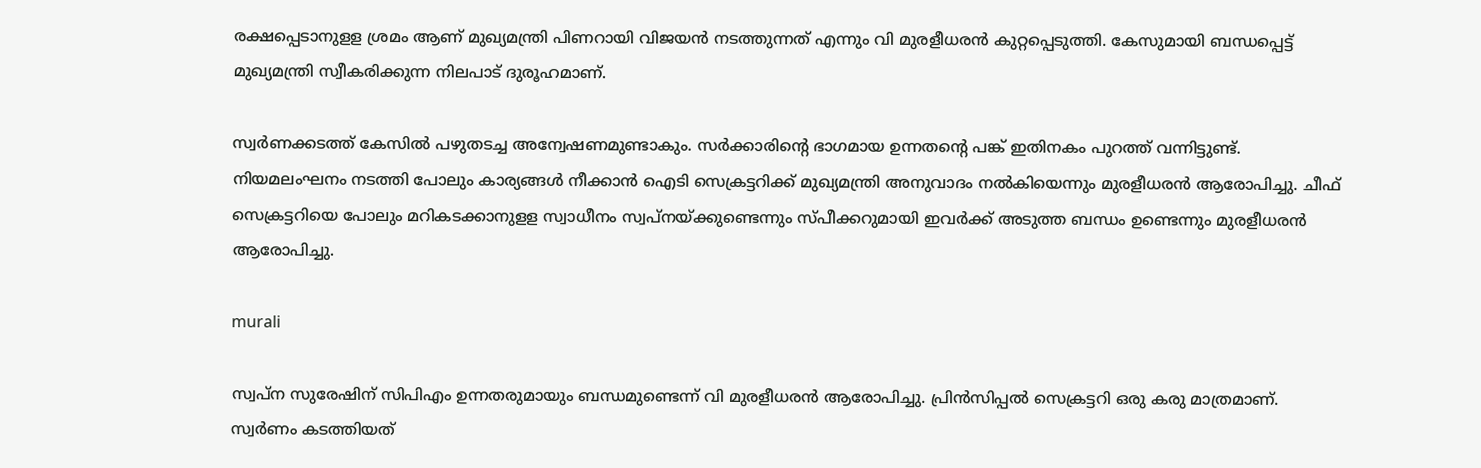രക്ഷപ്പെടാനുളള ശ്രമം ആണ് മുഖ്യമന്ത്രി പിണറായി വിജയന്‍ നടത്തുന്നത് എന്നും വി മുരളീധരന്‍ കുറ്റപ്പെടുത്തി. കേസുമായി ബന്ധപ്പെട്ട് മുഖ്യമന്ത്രി സ്വീകരിക്കുന്ന നിലപാട് ദുരൂഹമാണ്.

സ്വര്‍ണക്കടത്ത് കേസില്‍ പഴുതടച്ച അന്വേഷണമുണ്ടാകും. സര്‍ക്കാരിന്റെ ഭാഗമായ ഉന്നതന്റെ പങ്ക് ഇതിനകം പുറത്ത് വന്നിട്ടുണ്ട്. നിയമലംഘനം നടത്തി പോലും കാര്യങ്ങള്‍ നീക്കാന്‍ ഐടി സെക്രട്ടറിക്ക് മുഖ്യമന്ത്രി അനുവാദം നല്‍കിയെന്നും മുരളീധരന്‍ ആരോപിച്ചു. ചീഫ് സെക്രട്ടറിയെ പോലും മറികടക്കാനുളള സ്വാധീനം സ്വപ്‌നയ്ക്കുണ്ടെന്നും സ്പീക്കറുമായി ഇവര്‍ക്ക് അടുത്ത ബന്ധം ഉണ്ടെന്നും മുരളീധരന്‍ ആരോപിച്ചു.

murali

സ്വപ്‌ന സുരേഷിന് സിപിഎം ഉന്നതരുമായും ബന്ധമുണ്ടെന്ന് വി മുരളീധരന്‍ ആരോപിച്ചു. പ്രിന്‍സിപ്പല്‍ സെക്രട്ടറി ഒരു കരു മാത്രമാണ്. സ്വര്‍ണം കടത്തിയത്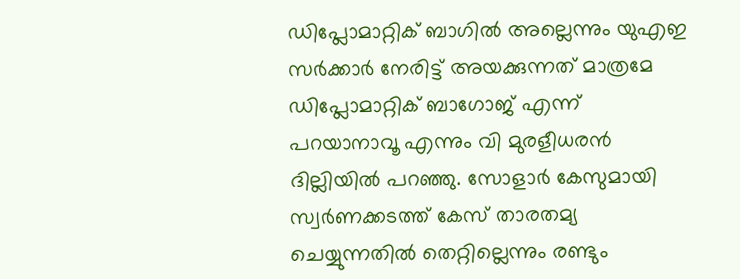ഡിപ്ലോമാറ്റിക് ബാഗില്‍ അല്ലെന്നും യുഎഇ സര്‍ക്കാര്‍ നേരിട്ട് അയക്കുന്നത് മാത്രമേ ഡിപ്ലോമാറ്റിക് ബാഗോജ് എന്ന് പറയാനാവൂ എന്നും വി മുരളീധരന്‍ ദില്ലിയില്‍ പറഞ്ഞു. സോളാര്‍ കേസുമായി സ്വര്‍ണക്കടത്ത് കേസ് താരതമ്യ ചെയ്യുന്നതില്‍ തെറ്റില്ലെന്നും രണ്ടും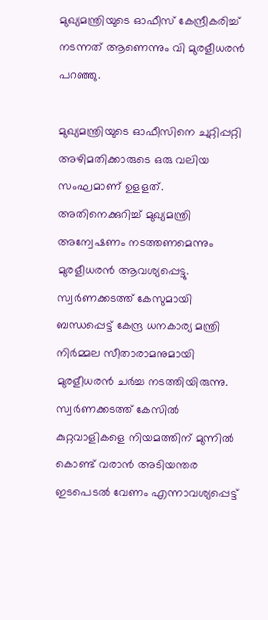മുഖ്യമന്ത്രിയുടെ ഓഫീസ് കേന്ദ്രീകരിച്ച് നടന്നത് ആണെന്നും വി മുരളീധരന്‍ പറഞ്ഞു.

മുഖ്യമന്ത്രിയുടെ ഓഫീസിനെ ചുറ്റിപ്പറ്റി അഴിമതിക്കാരുടെ ഒരു വലിയ സംഘമാണ് ഉളളത്. അതിനെക്കുറിച്ച് മുഖ്യമന്ത്രി അന്വേഷണം നടത്തണമെന്നും മുരളീധരന്‍ ആവശ്യപ്പെട്ടു. സ്വര്‍ണക്കടത്ത് കേസുമായി ബന്ധപ്പെട്ട് കേന്ദ്ര ധനകാര്യ മന്ത്രി നിര്‍മ്മല സീതാരാമനുമായി മുരളീധരന്‍ ചര്‍ച്ച നടത്തിയിരുന്നു. സ്വര്‍ണക്കടത്ത് കേസില്‍ കുറ്റവാളികളെ നിയമത്തിന് മുന്നില്‍ കൊണ്ട് വരാന്‍ അടിയന്തര ഇടപെടല്‍ വേണം എന്നാവശ്യപ്പെട്ട്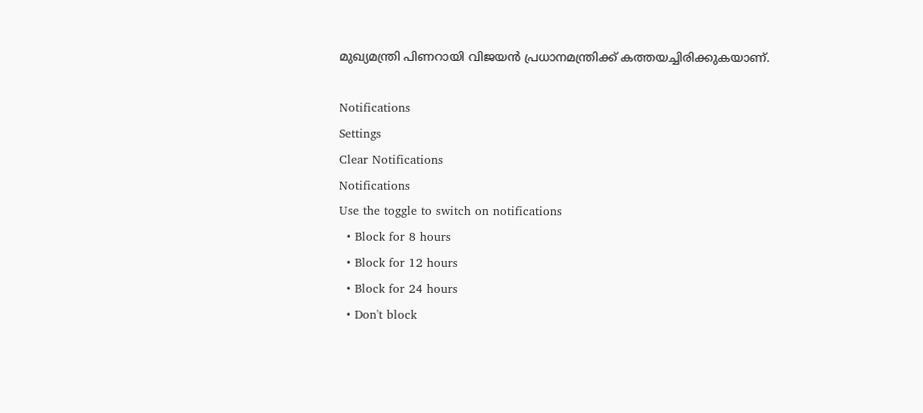മുഖ്യമന്ത്രി പിണറായി വിജയന്‍ പ്രധാനമന്ത്രിക്ക് കത്തയച്ചിരിക്കുകയാണ്.

Notifications
Settings
Clear Notifications
Notifications
Use the toggle to switch on notifications
  • Block for 8 hours
  • Block for 12 hours
  • Block for 24 hours
  • Don't block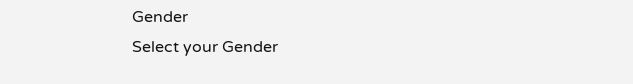Gender
Select your Gender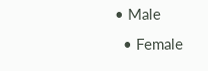• Male
  • Female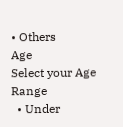• Others
Age
Select your Age Range
  • Under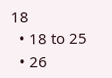18
  • 18 to 25
  • 26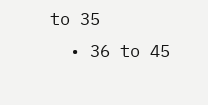to 35
  • 36 to 45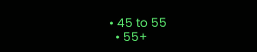• 45 to 55
  • 55+